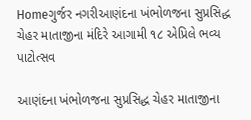Homeગુર્જર નગરીઆણંદના ખંભોળજના સુપ્રસિદ્ધ ચેહર માતાજીના મંદિરે આગામી ૧૮ એપ્રિલે ભવ્ય પાટોત્સવ

આણંદના ખંભોળજના સુપ્રસિદ્ધ ચેહર માતાજીના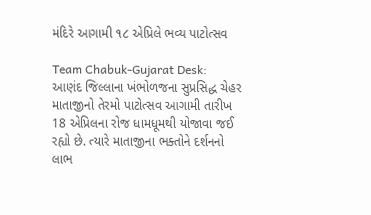મંદિરે આગામી ૧૮ એપ્રિલે ભવ્ય પાટોત્સવ

Team Chabuk-Gujarat Desk: આણંદ જિલ્લાના ખંભોળજના સુપ્રસિદ્ધ ચેહર માતાજીનો તેરમો પાટોત્સવ આગામી તારીખ 18 એપ્રિલના રોજ ધામધૂમથી યોજાવા જઈ રહ્યો છે. ત્યારે માતાજીના ભક્તોને દર્શનનો લાભ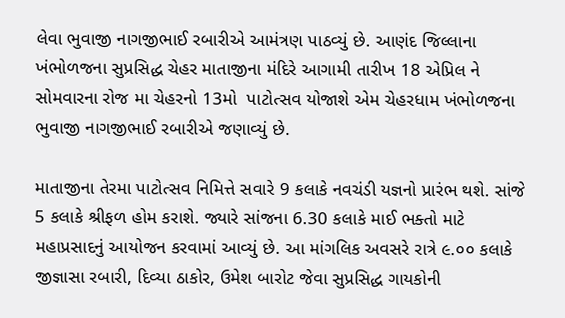લેવા ભુવાજી નાગજીભાઈ રબારીએ આમંત્રણ પાઠવ્યું છે. આણંદ જિલ્લાના ખંભોળજના સુપ્રસિદ્ધ ચેહર માતાજીના મંદિરે આગામી તારીખ 18 એપ્રિલ ને સોમવારના રોજ મા ચેહરનો 13મો  પાટોત્સવ યોજાશે એમ ચેહરધામ ખંભોળજના ભુવાજી નાગજીભાઈ રબારીએ જણાવ્યું છે.

માતાજીના તેરમા પાટોત્સવ નિમિત્તે સવારે 9 કલાકે નવચંડી યજ્ઞનો પ્રારંભ થશે. સાંજે 5 કલાકે શ્રીફળ હોમ કરાશે. જ્યારે સાંજના 6.30 કલાકે માઈ ભક્તો માટે મહાપ્રસાદનું આયોજન કરવામાં આવ્યું છે. આ માંગલિક અવસરે રાત્રે ૯.૦૦ કલાકે  જીજ્ઞાસા રબારી, દિવ્યા ઠાકોર, ઉમેશ બારોટ જેવા સુપ્રસિદ્ધ ગાયકોની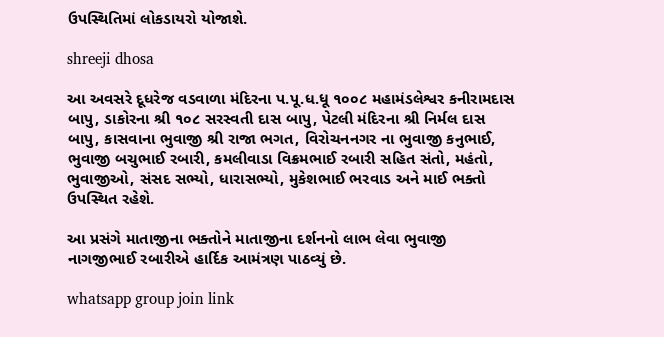ઉપસ્થિતિમાં લોકડાયરો યોજાશે.

shreeji dhosa

આ અવસરે દૂધરેજ વડવાળા મંદિરના પ.પૂ.ધ.ધૂ ૧૦૦૮ મહામંડલેશ્વર કનીરામદાસ બાપુ, ડાકોરના શ્રી ૧૦૮ સરસ્વતી દાસ બાપુ, પેટલી મંદિરના શ્રી નિર્મલ દાસ બાપુ, કાસવાના ભુવાજી શ્રી રાજા ભગત, વિરોચનનગર ના ભુવાજી કનુભાઈ,  ભુવાજી બચુભાઈ રબારી, કમલીવાડા વિક્રમભાઈ રબારી સહિત સંતો, મહંતો, ભુવાજીઓ, સંસદ સભ્યો, ધારાસભ્યો, મુકેશભાઈ ભરવાડ અને માઈ ભક્તો ઉપસ્થિત રહેશે.

આ પ્રસંગે માતાજીના ભક્તોને માતાજીના દર્શનનો લાભ લેવા ભુવાજી નાગજીભાઈ રબારીએ હાર્દિક આમંત્રણ પાઠવ્યું છે.

whatsapp group join link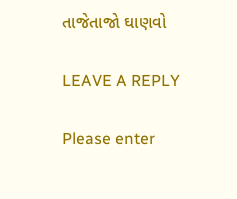તાજેતાજો ઘાણવો

LEAVE A REPLY

Please enter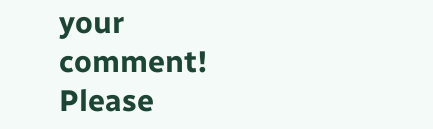your comment!
Please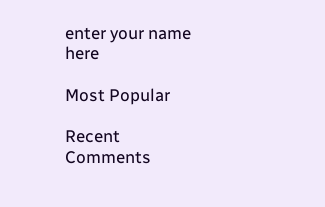enter your name here

Most Popular

Recent Comments